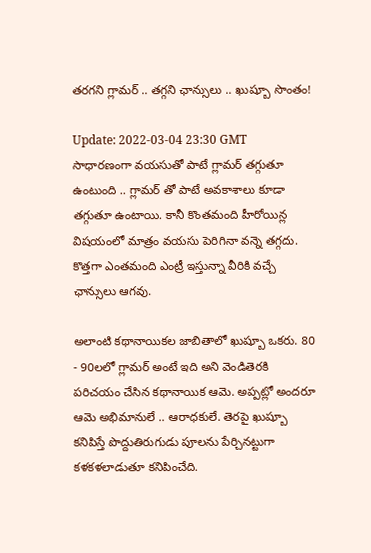తరగని గ్లామర్ .. తగ్గని ఛాన్సులు .. ఖుష్బూ సొంతం!

Update: 2022-03-04 23:30 GMT
సాధారణంగా వయసుతో పాటే గ్లామర్ తగ్గుతూ ఉంటుంది .. గ్లామర్ తో పాటే అవకాశాలు కూడా తగ్గుతూ ఉంటాయి. కానీ కొంతమంది హీరోయిన్ల విషయంలో మాత్రం వయసు పెరిగినా వన్నె తగ్గదు. కొత్తగా ఎంతమంది ఎంట్రీ ఇస్తున్నా వీరికి వచ్చే ఛాన్సులు ఆగవు.

అలాంటి కథానాయికల జాబితాలో ఖుష్బూ ఒకరు. 80 - 90లలో గ్లామర్ అంటే ఇది అని వెండితెరకి పరిచయం చేసిన కథానాయిక ఆమె. అప్పట్లో అందరూ ఆమె అభిమానులే .. ఆరాధకులే. తెరపై ఖుష్బూ కనిపిస్తే పొద్దుతిరుగుడు పూలను పేర్చినట్టుగా కళకళలాడుతూ కనిపించేది.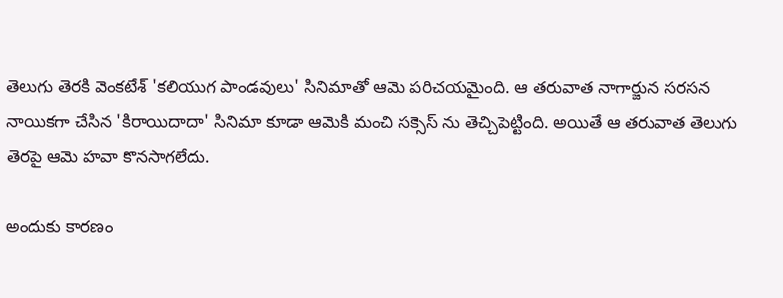తెలుగు తెరకి వెంకటేశ్ 'కలియుగ పాండవులు' సినిమాతో ఆమె పరిచయమైంది. ఆ తరువాత నాగార్జున సరసన నాయికగా చేసిన 'కిరాయిదాదా' సినిమా కూడా ఆమెకి మంచి సక్సెస్ ను తెచ్చిపెట్టింది. అయితే ఆ తరువాత తెలుగు తెరపై ఆమె హవా కొనసాగలేదు.

అందుకు కారణం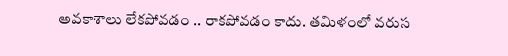అవకాశాలు లేకపోవడం .. రాకపోవడం కాదు. తమిళంలో వరుస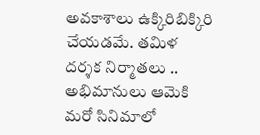అవకాశాలు ఉక్కిరిబిక్కిరి చేయడమే. తమిళ దర్శక నిర్మాతలు .. అభిమానులు ఆమెకి మరో సినిమాలో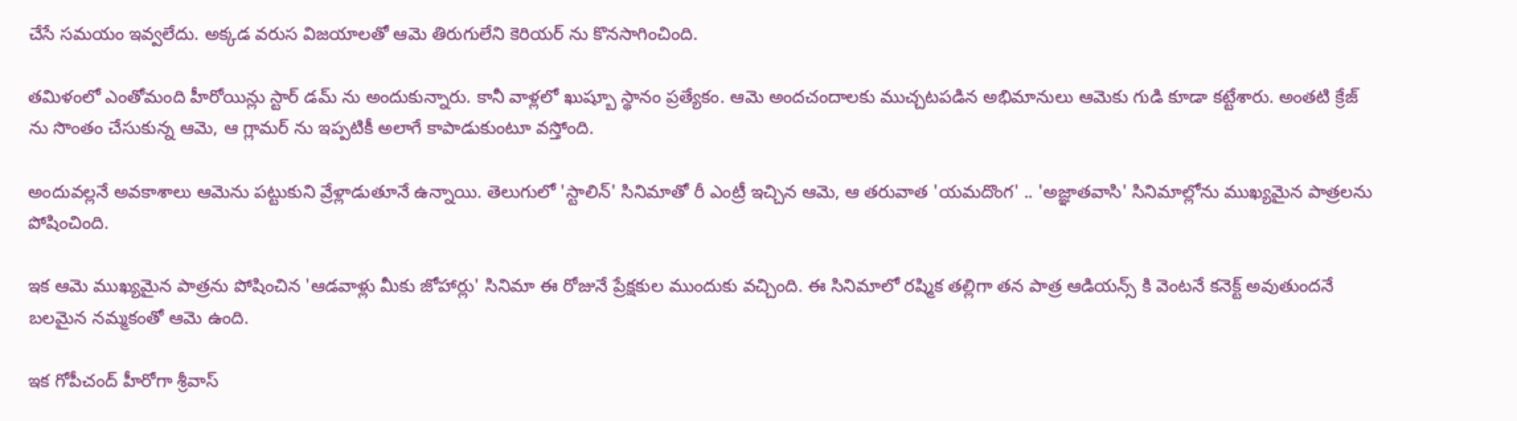చేసే సమయం ఇవ్వలేదు. అక్కడ వరుస విజయాలతో ఆమె తిరుగులేని కెరియర్ ను కొనసాగించింది.

తమిళంలో ఎంతోమంది హీరోయిన్లు స్టార్ డమ్ ను అందుకున్నారు. కానీ వాళ్లలో ఖుష్బూ స్థానం ప్రత్యేకం. ఆమె అందచందాలకు ముచ్చటపడిన అభిమానులు ఆమెకు గుడి కూడా కట్టేశారు. అంతటి క్రేజ్ ను సొంతం చేసుకున్న ఆమె, ఆ గ్లామర్ ను ఇప్పటికీ అలాగే కాపాడుకుంటూ వస్తోంది.

అందువల్లనే అవకాశాలు ఆమెను పట్టుకుని వ్రేళ్లాడుతూనే ఉన్నాయి. తెలుగులో 'స్టాలిన్' సినిమాతో రీ ఎంట్రీ ఇచ్చిన ఆమె, ఆ తరువాత 'యమదొంగ' .. 'అజ్ఞాతవాసి' సినిమాల్లోను ముఖ్యమైన పాత్రలను పోషించింది.

ఇక ఆమె ముఖ్యమైన పాత్రను పోషించిన 'ఆడవాళ్లు మీకు జోహార్లు' సినిమా ఈ రోజునే ప్రేక్షకుల ముందుకు వచ్చింది. ఈ సినిమాలో రష్మిక తల్లిగా తన పాత్ర ఆడియన్స్ కి వెంటనే కనెక్ట్ అవుతుందనే బలమైన నమ్మకంతో ఆమె ఉంది.

ఇక గోపీచంద్ హీరోగా శ్రీవాస్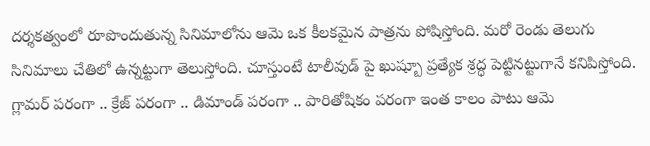దర్శకత్వంలో రూపొందుతున్న సినిమాలోను ఆమె ఒక కీలకమైన పాత్రను పోషిస్తోంది. మరో రెండు తెలుగు సినిమాలు చేతిలో ఉన్నట్టుగా తెలుస్తోంది. చూస్తుంటే టాలీవుడ్ పై ఖుష్బూ ప్రత్యేక శ్రద్ధ పెట్టినట్టుగానే కనిపిస్తోంది. గ్లామర్ పరంగా .. క్రేజ్ పరంగా .. డిమాండ్ పరంగా .. పారితోషికం పరంగా ఇంత కాలం పాటు ఆమె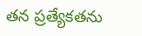తన ప్రత్యేకతను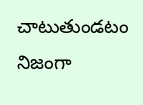చాటుతుండటం నిజంగా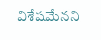విశేషమేనని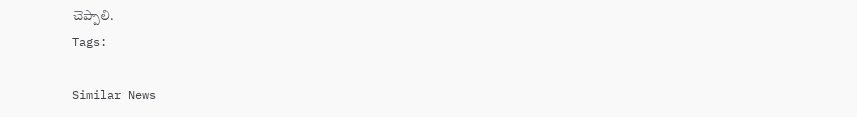చెప్పాలి.
Tags:

Similar News